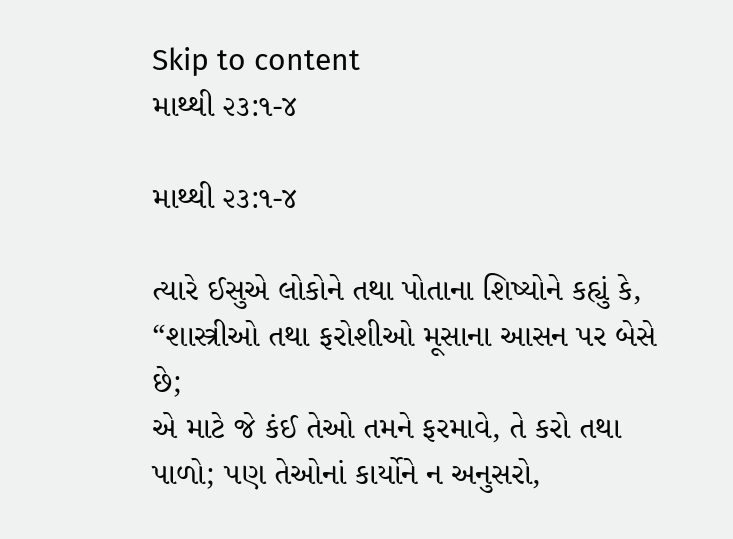Skip to content
માથ્થી ૨૩:૧-૪

માથ્થી ૨૩:૧-૪

ત્યારે ઈસુએ લોકોને તથા પોતાના શિષ્યોને કહ્યું કે,
“શાસ્ત્રીઓ તથા ફરોશીઓ મૂસાના આસન પર બેસે છે;
એ માટે જે કંઈ તેઓ તમને ફરમાવે, તે કરો તથા પાળો; પણ તેઓનાં કાર્યોને ન અનુસરો,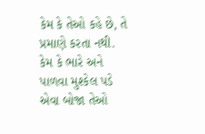કેમ કે તેઓ કહે છે, તે પ્રમાણે કરતા નથી.
કેમ કે ભારે અને પાળવા મુશ્કેલ પડે એવા બોજા તેઓ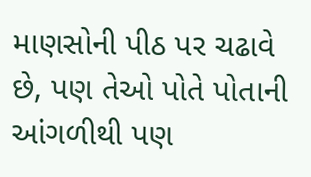માણસોની પીઠ પર ચઢાવે છે, પણ તેઓ પોતે પોતાની આંગળીથી પણ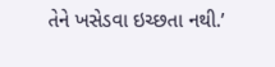તેને ખસેડવા ઇચ્છતા નથી.’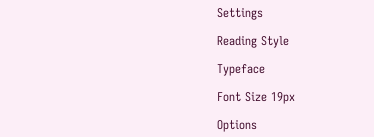Settings

Reading Style

Typeface

Font Size 19px

Options